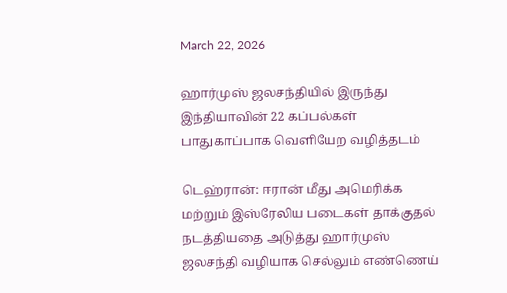March 22, 2026

ஹார்முஸ் ஜலசந்தியில் இருந்து இந்தியாவின் 22 கப்பல்கள் பாதுகாப்பாக வெளியேற வழித்தடம்

டெஹ்ரான்: ஈரான் மீது அமெரிக்க மற்றும் இஸ்ரேலிய படைகள் தாக்குதல் நடத்தியதை அடுத்து ஹார்முஸ் ஜலசந்தி வழியாக செல்லும் எண்ணெய்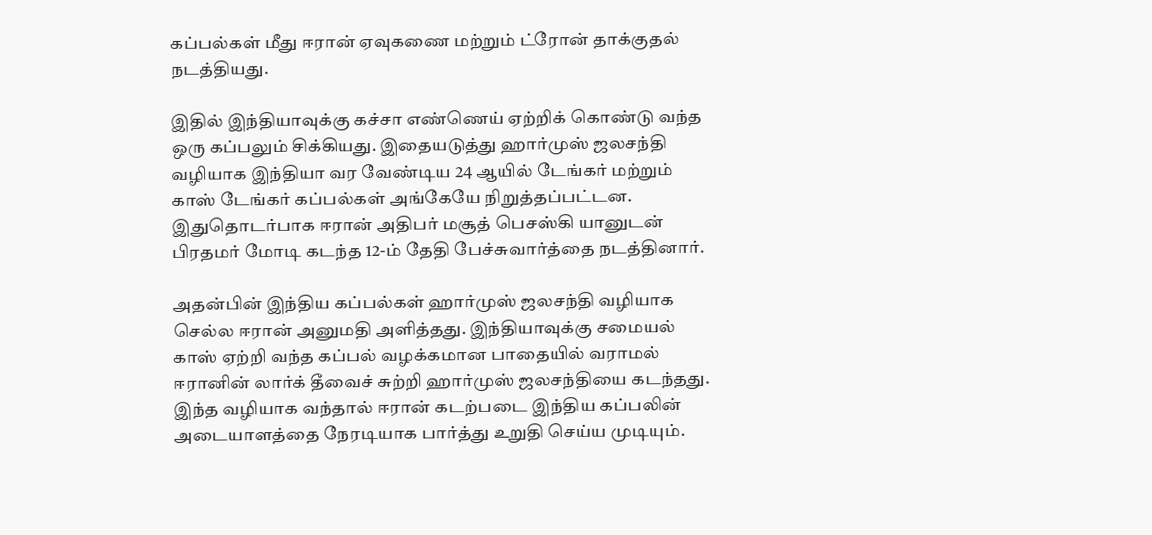கப்பல்கள் மீது ஈரான் ஏவுகணை மற்றும் ட்ரோன் தாக்குதல் நடத்தியது.

இதில் இந்தியாவுக்கு கச்சா எண்ணெய் ஏற்றிக் கொண்டு வந்த ஒரு கப்பலும் சிக்கியது. இதையடுத்து ஹார்முஸ் ஜலசந்தி வழியாக இந்தியா வர வேண்டிய 24 ஆயில் டேங்கர் மற்றும் காஸ் டேங்கர் கப்பல்கள் அங்கேயே நிறுத்தப்பட்டன. இதுதொடர்பாக ஈரான் அதிபர் மசூத் பெசஸ்கி யானுடன் பிரதமர் மோடி கடந்த 12-ம் தேதி பேச்சுவார்த்தை நடத்தினார்.

அதன்பின் இந்திய கப்பல்கள் ஹார்முஸ் ஜலசந்தி வழியாக செல்ல ஈரான் அனுமதி அளித்தது. இந்தியாவுக்கு சமையல் காஸ் ஏற்றி வந்த கப்பல் வழக்கமான பாதையில் வராமல் ஈரானின் லார்க் தீவைச் சுற்றி ஹார்முஸ் ஜலசந்தியை கடந்தது. இந்த வழியாக வந்தால் ஈரான் கடற்படை இந்திய கப்பலின் அடையாளத்தை நேரடியாக பார்த்து உறுதி செய்ய முடியும்.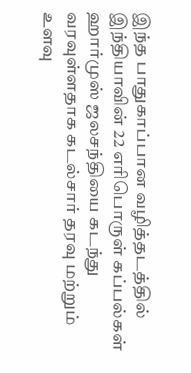இந்த பாதுகாப்பான வழித்தடத்தில் இந்தியாவின் 22 எரிபொருள் கப்பல்கள் ஹார்முஸ் ஜலசந்தியை கடந்து வரவுள்ளதாக கடல்சார் தரவு மற்றும் உளவு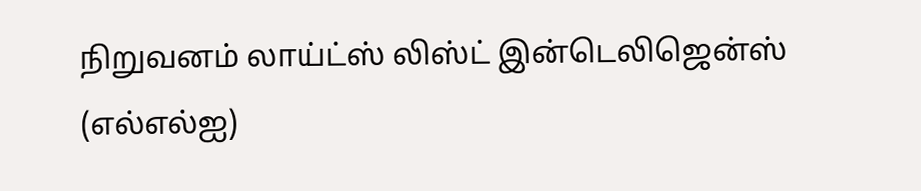நிறுவனம் லாய்ட்ஸ் லிஸ்ட் இன்டெலிஜென்ஸ் (எல்எல்ஐ)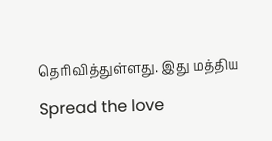தெரிவித்துள்ளது. இது மத்திய

Spread the love